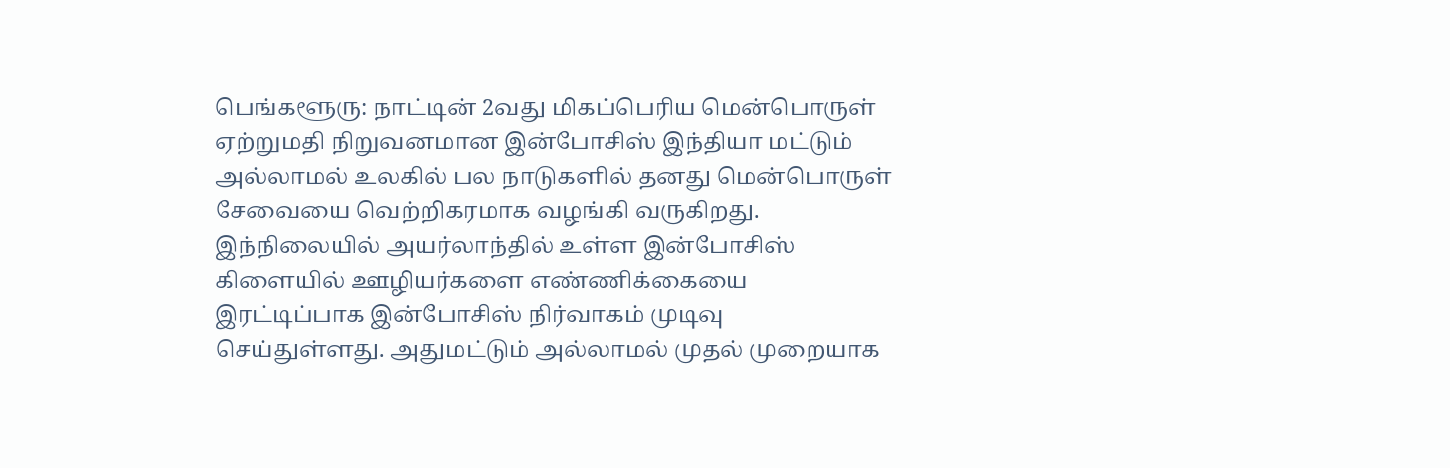பெங்களூரு: நாட்டின் 2வது மிகப்பெரிய மென்பொருள் ஏற்றுமதி நிறுவனமான இன்போசிஸ் இந்தியா மட்டும் அல்லாமல் உலகில் பல நாடுகளில் தனது மென்பொருள் சேவையை வெற்றிகரமாக வழங்கி வருகிறது.
இந்நிலையில் அயர்லாந்தில் உள்ள இன்போசிஸ் கிளையில் ஊழியர்களை எண்ணிக்கையை இரட்டிப்பாக இன்போசிஸ் நிர்வாகம் முடிவு செய்துள்ளது. அதுமட்டும் அல்லாமல் முதல் முறையாக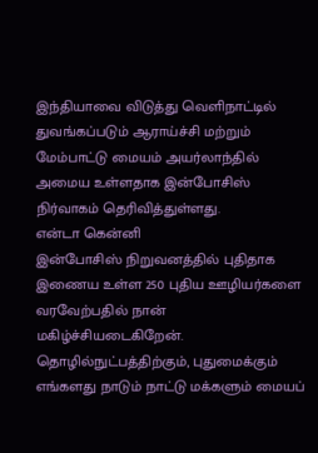இந்தியாவை விடுத்து வெளிநாட்டில் துவங்கப்படும் ஆராய்ச்சி மற்றும் மேம்பாட்டு மையம் அயர்லாந்தில் அமைய உள்ளதாக இன்போசிஸ் நிர்வாகம் தெரிவித்துள்ளது.
என்டா கென்னி
இன்போசிஸ் நிறுவனத்தில் புதிதாக இணைய உள்ள 250 புதிய ஊழியர்களை வரவேற்பதில் நான் மகிழ்ச்சியடைகிறேன். தொழில்நுட்பத்திற்கும், புதுமைக்கும் எங்களது நாடும் நாட்டு மக்களும் மையப்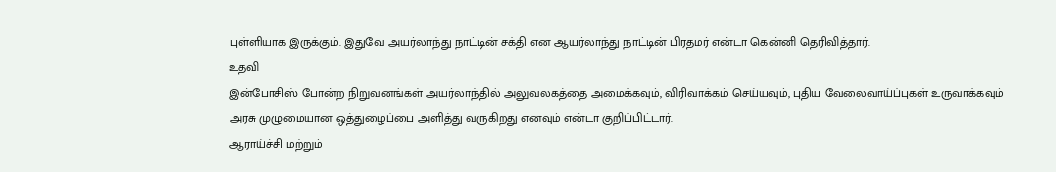புள்ளியாக இருக்கும். இதுவே அயர்லாந்து நாட்டின் சக்தி என ஆயர்லாந்து நாட்டின் பிரதமர் என்டா கென்னி தெரிவித்தார்.
உதவி
இன்போசிஸ் போன்ற நிறுவனங்கள் அயர்லாந்தில் அலுவலகத்தை அமைக்கவும், விரிவாக்கம் செய்யவும், புதிய வேலைவாய்ப்புகள் உருவாக்கவும் அரசு முழுமையான ஒத்துழைப்பை அளித்து வருகிறது எனவும் என்டா குறிப்பிட்டார்.
ஆராய்ச்சி மற்றும்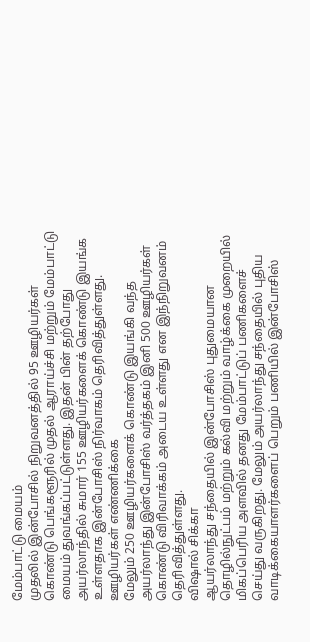மேம்பாட்டு மையம்
முதலில் இன்போசில் நிறுவனத்தில் 95 ஊழியர்கள் கொண்டு பெங்களூரில் முதல் ஆராய்ச்சி மற்றும் மேம்பாட்டு மையம் துவங்கப்பட்டுள்ளது. இதன் பின் தற்போது அயர்லாந்தில் சுமார் 155 ஊழியர்களைக் கொண்டு இயங்க உள்ளதாக இன்போசிஸ் நிர்வாகம் தெரிவித்துள்ளது.
ஊழியர்கள் எண்ணிக்கை
மேலும் 250 ஊழியர்களைக் கொண்டு இயங்கி வந்த அயர்லாந்து இன்போசிஸ் வர்த்தகம் இனி 500 ஊழியர்கள் கொண்டு விரிவாக்கம் அடைய உள்ளது என இந்நிறுவனம் தெரிவித்துள்ளது.
விஷால் சிக்கா
ஆயர்லாந்து சந்தையில் இன்போசிஸ் புதுமையான தொழில்நுட்பம் மற்றும் கல்வி மற்றும் வாழ்க்கை முறையில் மிகப்பெரிய அளவில் தனது மேம்பாட்டுப் பணிகளைச் செய்து வருகிறது. மேலும் அயர்லாந்து சந்தையில் புதிய வாடிக்கையாளர்களைப் பெறும் பணியில் இன்போசிஸ்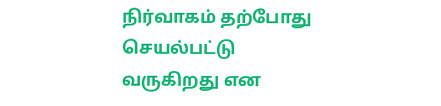நிர்வாகம் தற்போது செயல்பட்டு வருகிறது என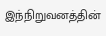இந்நிறுவனத்தின்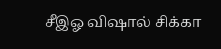சீஇஓ விஷால் சிக்கா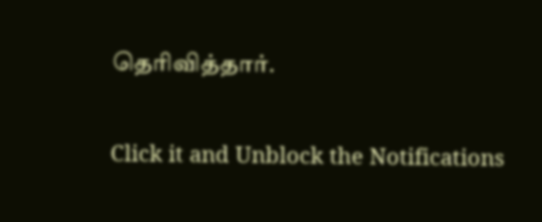தெரிவித்தார்.


Click it and Unblock the Notifications